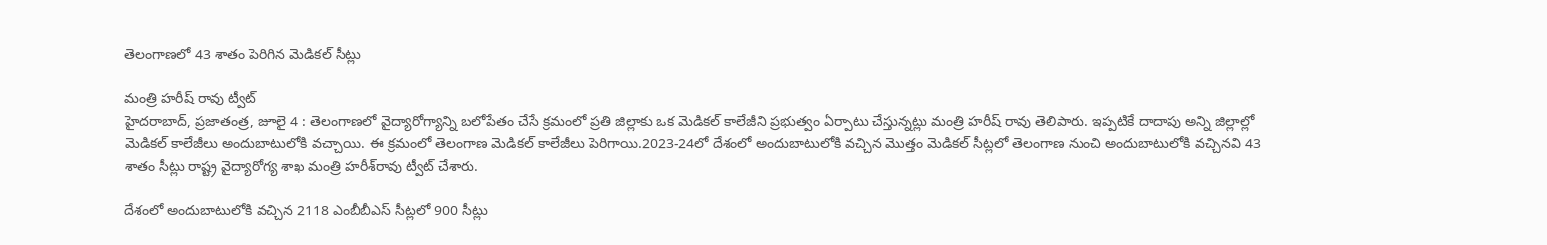తెలంగాణలో 43 శాతం పెరిగిన మెడికల్‌ ‌సీట్లు

మంత్రి హరీష్‌ ‌రావు ట్వీట్‌
హైదరాబాద్‌, ప్రజాతంత్ర, జూలై 4 : తెలంగాణలో వైద్యారోగ్యాన్ని బలోపేతం చేసే క్రమంలో ప్రతి జిల్లాకు ఒక మెడికల్‌ ‌కాలేజీని ప్రభుత్వం ఏర్పాటు చేస్తున్నట్లు మంత్రి హరీష్‌ ‌రావు తెలిపారు. ఇప్పటికే దాదాపు అన్ని జిల్లాల్లో మెడికల్‌ ‌కాలేజీలు అందుబాటులోకి వచ్చాయి. ఈ క్రమంలో తెలంగాణ మెడికల్‌ ‌కాలేజీలు పెరిగాయి.2023-24లో దేశంలో అందుబాటులోకి వచ్చిన మొత్తం మెడికల్‌ ‌సీట్లలో తెలంగాణ నుంచి అందుబాటులోకి వచ్చినవి 43 శాతం సీట్లు రాష్ట్ర వైద్యారోగ్య శాఖ మంత్రి హరీశ్‌రావు ట్వీట్‌ ‌చేశారు.

దేశంలో అందుబాటులోకి వచ్చిన 2118 ఎంబీబీఎస్‌ ‌సీట్లలో 900 సీట్లు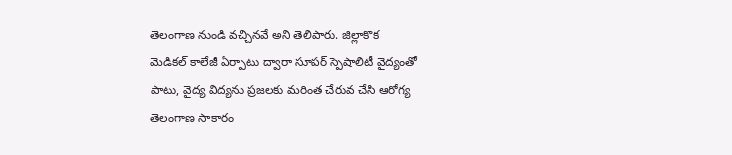తెలంగాణ నుండి వచ్చినవే అని తెలిపారు. జిల్లాకొక మెడికల్‌ ‌కాలేజీ ఏర్పాటు ద్వారా సూపర్‌ ‌స్పెషాలిటీ వైద్యంతో పాటు, వైద్య విద్యను ప్రజలకు మరింత చేరువ చేసి ఆరోగ్య తెలంగాణ సాకారం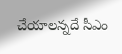చేయాలన్నదే సీఎం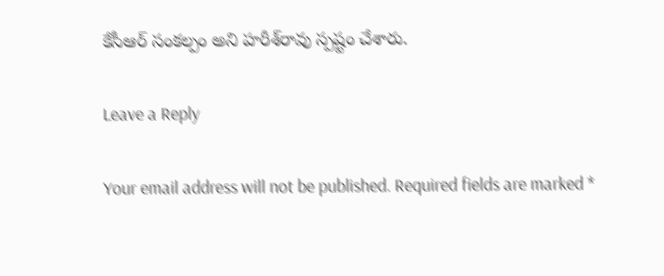కేసీఆర్‌ ‌సంకల్పం అని హరీశ్‌రావు స్పష్టం చేశారు.

Leave a Reply

Your email address will not be published. Required fields are marked *